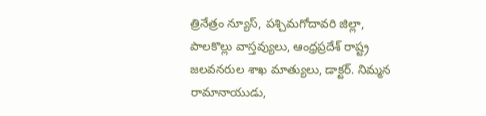త్రినేత్రం న్యూస్, పశ్చిమగోదావరి జిల్లా, పాలకొల్లు వాస్తవ్యులు, ఆంధ్రప్రదేశ్ రాష్ట్ర జలవనరుల శాఖ మాత్యులు, డాక్టర్. నిమ్మన రామానాయుడు,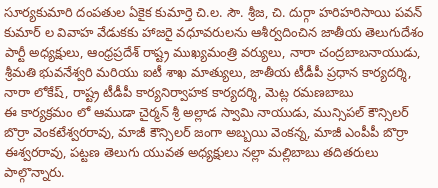సూర్యకుమారి దంపతుల ఏకైక కుమార్తె చి.ల. సౌ. శ్రీజ, చి. దుర్గా హరిహరిసాయి పవన్ కుమార్ ల వివాహ వేడుకకు హాజరై వధూవరులను ఆశీర్వదించిన జాతీయ తెలుగుదేశం పార్టీ అధ్యక్షులు, ఆంధ్రప్రదేశ్ రాష్ట్ర ముఖ్యమంత్రి వర్యులు, నారా చంద్రబాబనాయుడు, శ్రీమతి భువనేశ్వరి మరియు ఐటీ శాఖ మాత్యులు, జాతీయ టీడీపీ ప్రధాన కార్యదర్శి, నారా లోకేష్, రాష్ట్ర టీడీపీ కార్యనిర్వాహక కార్యదర్శి, మెట్ల రమణబాబు
ఈ కార్యక్రమం లో ఆముడా చైర్మన్ శ్రీ అల్లాడ స్వామి నాయుడు, మున్సిపల్ కౌన్సిలర్ బొర్రా వెంకటేశ్వరరావు, మాజీ కౌన్సిలర్ జంగా అబ్బయి వెంకన్న, మాజీ ఎంపీపీ బొర్రా ఈశ్వరరావు, పట్టణ తెలుగు యువత అధ్యక్షులు నల్లా మల్లిబాబు తదితరులు పాల్గొన్నారు.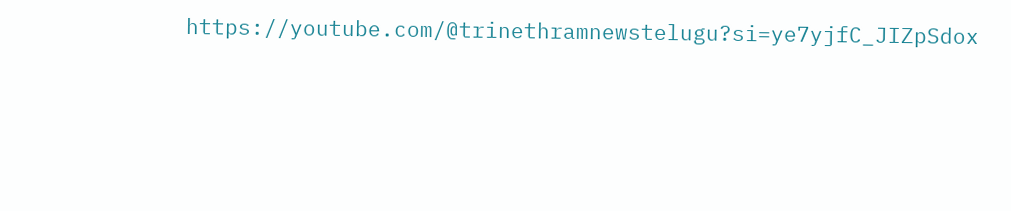https://youtube.com/@trinethramnewstelugu?si=ye7yjfC_JIZpSdox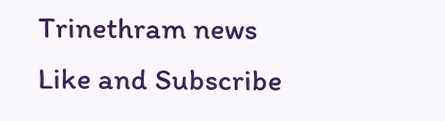Trinethram news
Like and Subscribe